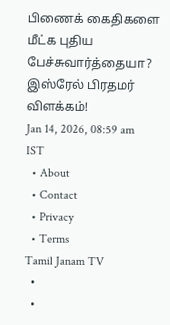பிணைக் கைதிகளை மீட்க புதிய பேச்சுவார்த்தையா? இஸ்ரேல் பிரதமர் விளக்கம்!
Jan 14, 2026, 08:59 am IST
  • About
  • Contact
  • Privacy
  • Terms
Tamil Janam TV
  •
  •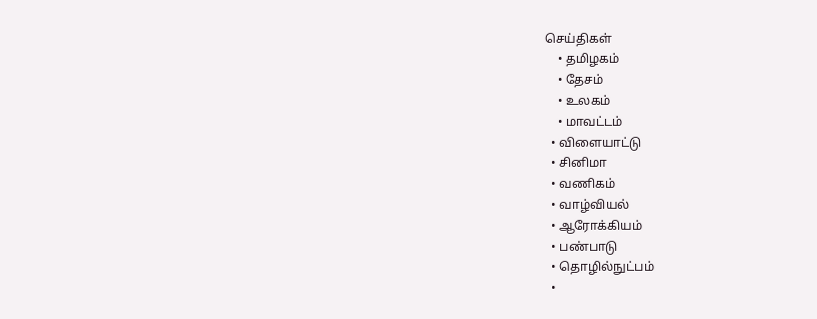செய்திகள்
    • தமிழகம்
    • தேசம்
    • உலகம்
    • மாவட்டம்
  • விளையாட்டு
  • சினிமா
  • வணிகம்
  • வாழ்வியல்
  • ஆரோக்கியம்
  • பண்பாடு
  • தொழில்நுட்பம்
  •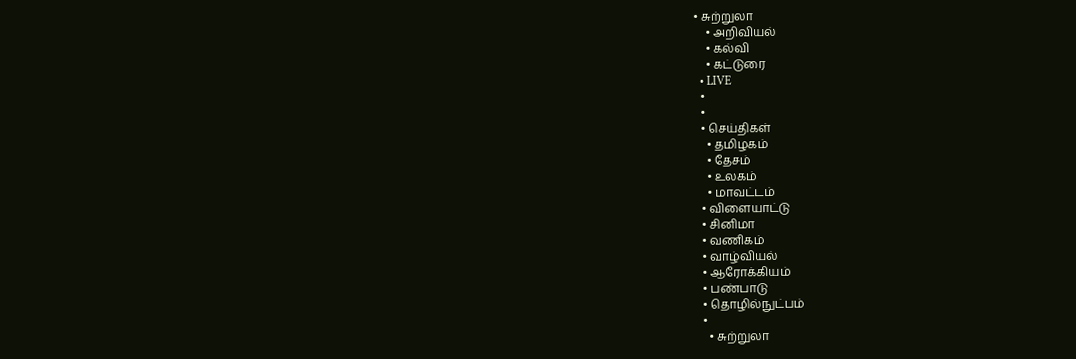• சுற்றுலா
    • அறிவியல்
    • கல்வி
    • கட்டுரை
  • LIVE
  •
  •
  • செய்திகள்
    • தமிழகம்
    • தேசம்
    • உலகம்
    • மாவட்டம்
  • விளையாட்டு
  • சினிமா
  • வணிகம்
  • வாழ்வியல்
  • ஆரோக்கியம்
  • பண்பாடு
  • தொழில்நுட்பம்
  •
    • சுற்றுலா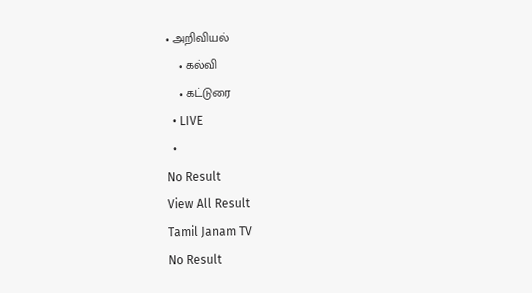• அறிவியல்
    • கல்வி
    • கட்டுரை
  • LIVE
  •
No Result
View All Result
Tamil Janam TV
No Result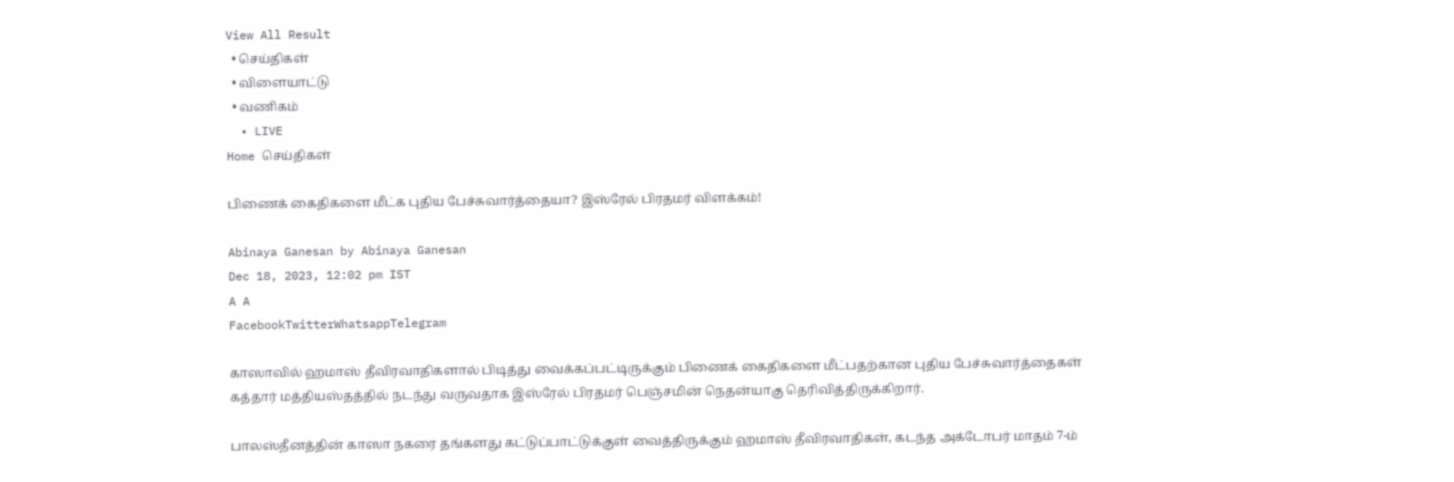View All Result
  • செய்திகள்
  • விளையாட்டு
  • வணிகம்
  • LIVE
Home செய்திகள்

பிணைக் கைதிகளை மீட்க புதிய பேச்சுவார்த்தையா? இஸ்ரேல் பிரதமர் விளக்கம்!

Abinaya Ganesan by Abinaya Ganesan
Dec 18, 2023, 12:02 pm IST
A A
FacebookTwitterWhatsappTelegram

காஸாவில் ஹமாஸ் தீவிரவாதிகளால் பிடித்து வைக்கப்பட்டிருக்கும் பிணைக் கைதிகளை மீட்பதற்கான புதிய பேச்சுவார்த்தைகள் கத்தார் மத்தியஸ்தத்தில் நடந்து வருவதாக இஸ்ரேல் பிரதமர் பெஞ்சமின் நெதன்யாகு தெரிவித்திருக்கிறார்.

பாலஸ்தீனத்தின் காஸா நகரை தங்களது கட்டுப்பாட்டுக்குள் வைத்திருக்கும் ஹமாஸ் தீவிரவாதிகள், கடந்த அக்டோபர் மாதம் 7-ம்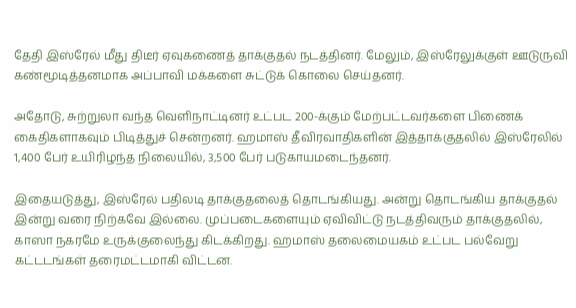தேதி இஸ்ரேல் மீது திடீர் ஏவுகணைத் தாக்குதல் நடத்தினர். மேலும், இஸ்ரேலுக்குள் ஊடுருவி கண்மூடித்தனமாக அப்பாவி மக்களை சுட்டுக் கொலை செய்தனர்.

அதோடு, சுற்றுலா வந்த வெளிநாட்டினர் உட்பட 200-க்கும் மேற்பட்டவர்களை பிணைக் கைதிகளாகவும் பிடித்துச் சென்றனர். ஹமாஸ் தீவிரவாதிகளின் இத்தாக்குதலில் இஸ்ரேலில் 1,400 பேர் உயிரிழந்த நிலையில், 3,500 பேர் படுகாயமடைந்தனர்.

இதையடுத்து, இஸ்ரேல் பதிலடி தாக்குதலைத் தொடங்கியது. அன்று தொடங்கிய தாக்குதல் இன்று வரை நிற்கவே இல்லை. முப்படைகளையும் ஏவிவிட்டு நடத்திவரும் தாக்குதலில், காஸா நகரமே உருக்குலைந்து கிடக்கிறது. ஹமாஸ் தலைமையகம் உட்பட பல்வேறு கட்டடங்கள் தரைமட்டமாகி விட்டன.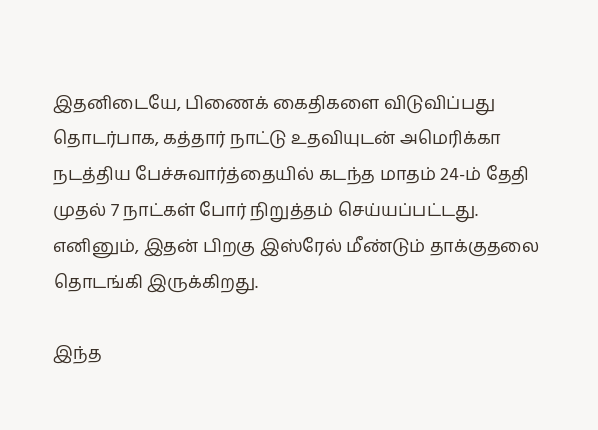இதனிடையே, பிணைக் கைதிகளை விடுவிப்பது தொடர்பாக, கத்தார் நாட்டு உதவியுடன் அமெரிக்கா நடத்திய பேச்சுவார்த்தையில் கடந்த மாதம் 24-ம் தேதி முதல் 7 நாட்கள் போர் நிறுத்தம் செய்யப்பட்டது. எனினும், இதன் பிறகு இஸ்ரேல் மீண்டும் தாக்குதலை தொடங்கி இருக்கிறது.

இந்த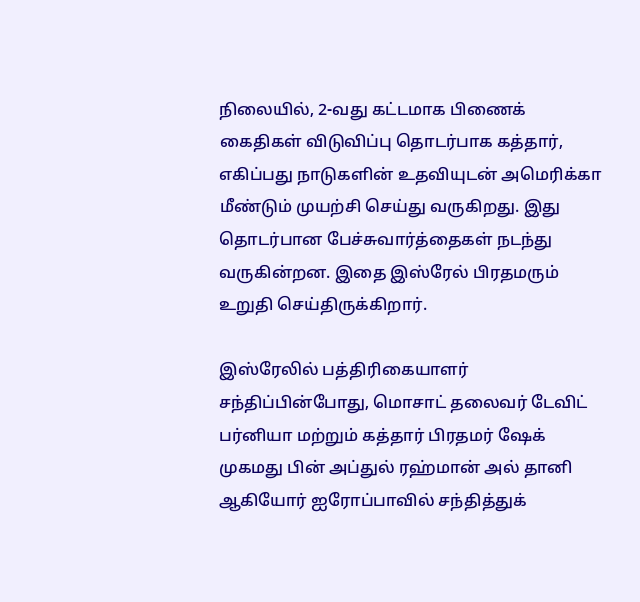நிலையில், 2-வது கட்டமாக பிணைக் கைதிகள் விடுவிப்பு தொடர்பாக கத்தார், எகிப்பது நாடுகளின் உதவியுடன் அமெரிக்கா மீண்டும் முயற்சி செய்து வருகிறது. இது தொடர்பான பேச்சுவார்த்தைகள் நடந்து வருகின்றன. இதை இஸ்ரேல் பிரதமரும் உறுதி செய்திருக்கிறார்.

இஸ்ரேலில் பத்திரிகையாளர் சந்திப்பின்போது, மொசாட் தலைவர் டேவிட் பர்னியா மற்றும் கத்தார் பிரதமர் ஷேக் முகமது பின் அப்துல் ரஹ்மான் அல் தானி ஆகியோர் ஐரோப்பாவில் சந்தித்துக்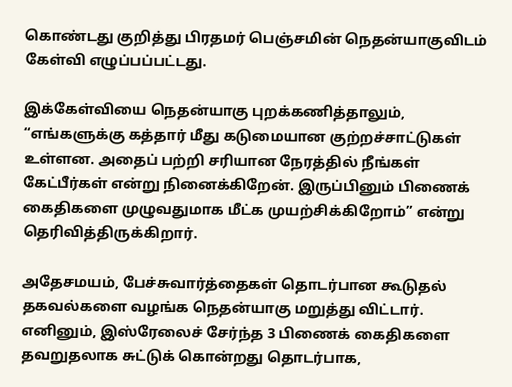கொண்டது குறித்து பிரதமர் பெஞ்சமின் நெதன்யாகுவிடம் கேள்வி எழுப்பப்பட்டது.

இக்கேள்வியை நெதன்யாகு புறக்கணித்தாலும், “எங்களுக்கு கத்தார் மீது கடுமையான குற்றச்சாட்டுகள் உள்ளன. அதைப் பற்றி சரியான நேரத்தில் நீங்கள் கேட்பீர்கள் என்று நினைக்கிறேன். இருப்பினும் பிணைக் கைதிகளை முழுவதுமாக மீட்க முயற்சிக்கிறோம்” என்று தெரிவித்திருக்கிறார்.

அதேசமயம், பேச்சுவார்த்தைகள் தொடர்பான கூடுதல் தகவல்களை வழங்க நெதன்யாகு மறுத்து விட்டார். எனினும், இஸ்ரேலைச் சேர்ந்த 3 பிணைக் கைதிகளை தவறுதலாக சுட்டுக் கொன்றது தொடர்பாக,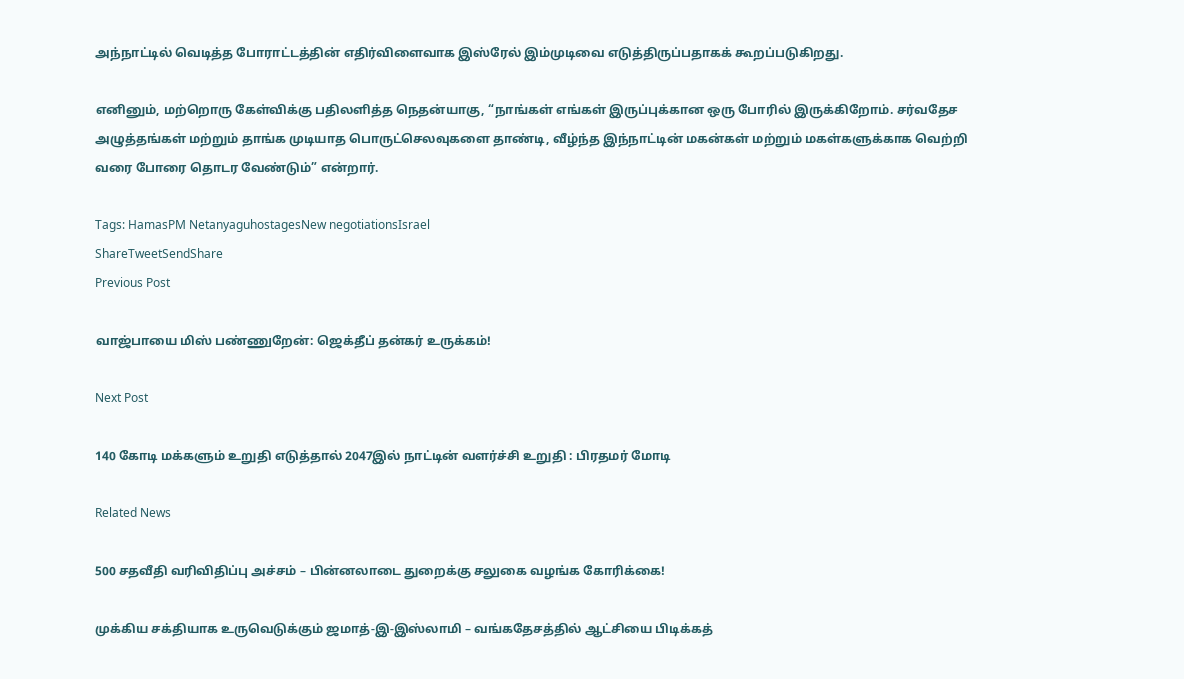அந்நாட்டில் வெடித்த போராட்டத்தின் எதிர்விளைவாக இஸ்ரேல் இம்முடிவை எடுத்திருப்பதாகக் கூறப்படுகிறது.

எனினும், மற்றொரு கேள்விக்கு பதிலளித்த நெதன்யாகு, “நாங்கள் எங்கள் இருப்புக்கான ஒரு போரில் இருக்கிறோம். சர்வதேச அழுத்தங்கள் மற்றும் தாங்க முடியாத பொருட்செலவுகளை தாண்டி, வீழ்ந்த இந்நாட்டின் மகன்கள் மற்றும் மகள்களுக்காக வெற்றி வரை போரை தொடர வேண்டும்” என்றார்.

Tags: HamasPM NetanyaguhostagesNew negotiationsIsrael
ShareTweetSendShare
Previous Post

வாஜ்பாயை மிஸ் பண்ணுறேன்: ஜெக்தீப் தன்கர் உருக்கம்!

Next Post

140 கோடி மக்களும் உறுதி எடுத்தால் 2047இல் நாட்டின் வளர்ச்சி உறுதி : பிரதமர் மோடி

Related News

500 சதவீதி வரிவிதிப்பு அச்சம் – பின்னலாடை துறைக்கு சலுகை வழங்க கோரிக்கை!

முக்கிய சக்தியாக உருவெடுக்கும் ஜமாத்-இ-இஸ்லாமி – வங்கதேசத்தில் ஆட்சியை பிடிக்கத்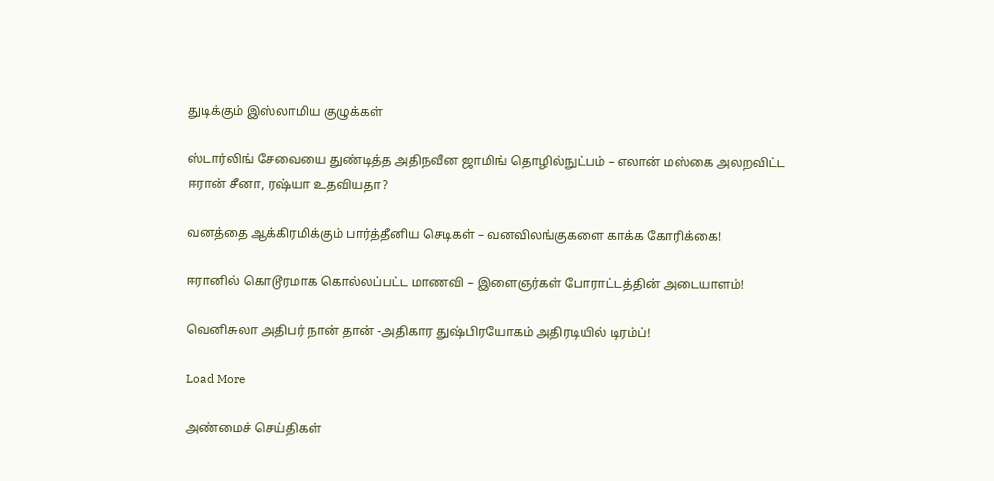துடிக்கும் இஸ்லாமிய குழுக்கள்

ஸ்டார்லிங் சேவையை துண்டித்த அதிநவீன ஜாமிங் தொழில்நுட்பம் – எலான் மஸ்கை அலறவிட்ட ஈரான் சீனா, ரஷ்யா உதவியதா?

வனத்தை ஆக்கிரமிக்கும் பார்த்தீனிய செடிகள் – வனவிலங்குகளை காக்க கோரிக்கை!

ஈரானில் கொடூரமாக கொல்லப்பட்ட மாணவி – இளைஞர்கள் போராட்டத்தின் அடையாளம்!

வெனிசுலா அதிபர் நான் தான் -அதிகார துஷ்பிரயோகம் அதிரடியில் டிரம்ப்!

Load More

அண்மைச் செய்திகள்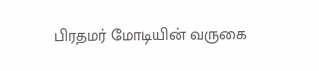பிரதமர் மோடியின் வருகை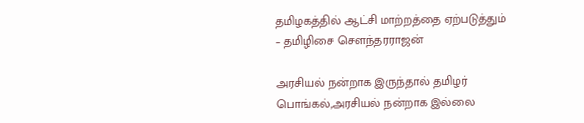தமிழகத்தில் ஆட்சி மாற்றத்தை ஏற்படுத்தும் – தமிழிசை சௌந்தரராஜன்

அரசியல் நன்றாக இருந்தால் தமிழர் பொங்கல்,அரசியல் நன்றாக இல்லை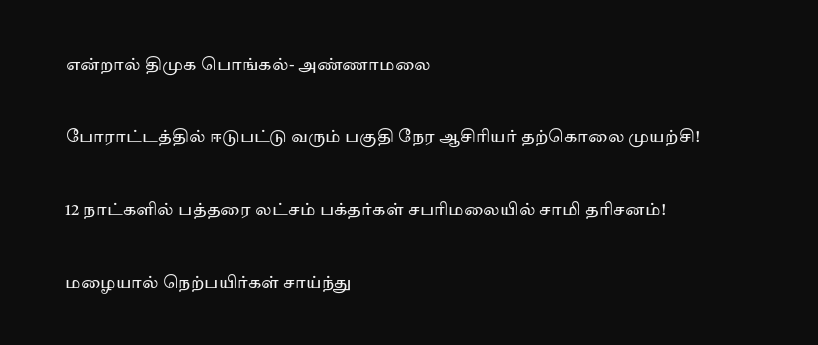என்றால் திமுக பொங்கல்- அண்ணாமலை

போராட்டத்தில் ஈடுபட்டு வரும் பகுதி நேர ஆசிரியர் தற்கொலை முயற்சி!

12 நாட்களில் பத்தரை லட்சம் பக்தர்கள் சபரிமலையில் சாமி தரிசனம்!

மழையால் நெற்பயிர்கள் சாய்ந்து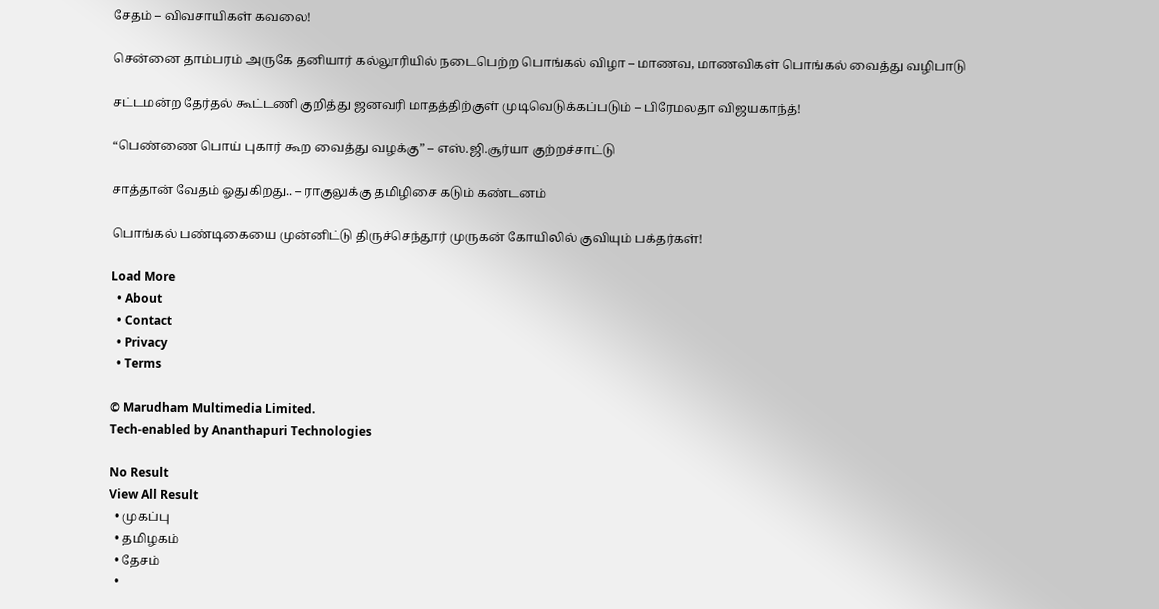சேதம் – விவசாயிகள் கவலை!

சென்னை தாம்பரம் அருகே தனியார் கல்லூரியில் நடைபெற்ற பொங்கல் விழா – மாணவ, மாணவிகள் பொங்கல் வைத்து வழிபாடு

சட்டமன்ற தேர்தல் கூட்டணி குறித்து ஜனவரி மாதத்திற்குள் முடிவெடுக்கப்படும் – பிரேமலதா விஜயகாந்த்!

“பெண்ணை பொய் புகார் கூற வைத்து வழக்கு” – எஸ்.ஜி.சூர்யா குற்றச்சாட்டு

சாத்தான் வேதம் ஓதுகிறது.. – ராகுலுக்கு தமிழிசை கடும் கண்டனம்

பொங்கல் பண்டிகையை முன்னிட்டு திருச்செந்தூர் முருகன் கோயிலில் குவியும் பக்தர்கள்!

Load More
  • About
  • Contact
  • Privacy
  • Terms

© Marudham Multimedia Limited.
Tech-enabled by Ananthapuri Technologies

No Result
View All Result
  • முகப்பு
  • தமிழகம்
  • தேசம்
  •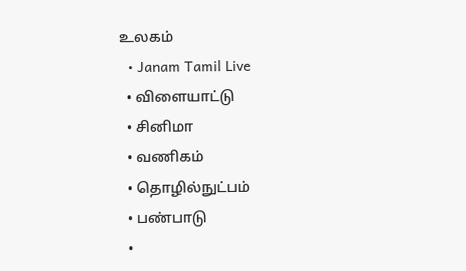உலகம்
  • Janam Tamil Live
  • விளையாட்டு
  • சினிமா
  • வணிகம்
  • தொழில்நுட்பம்
  • பண்பாடு
  •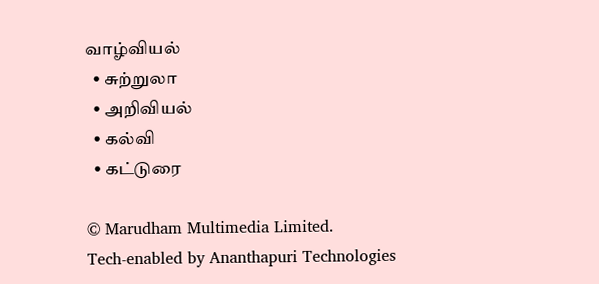வாழ்வியல்
  • சுற்றுலா
  • அறிவியல்
  • கல்வி
  • கட்டுரை

© Marudham Multimedia Limited.
Tech-enabled by Ananthapuri Technologies